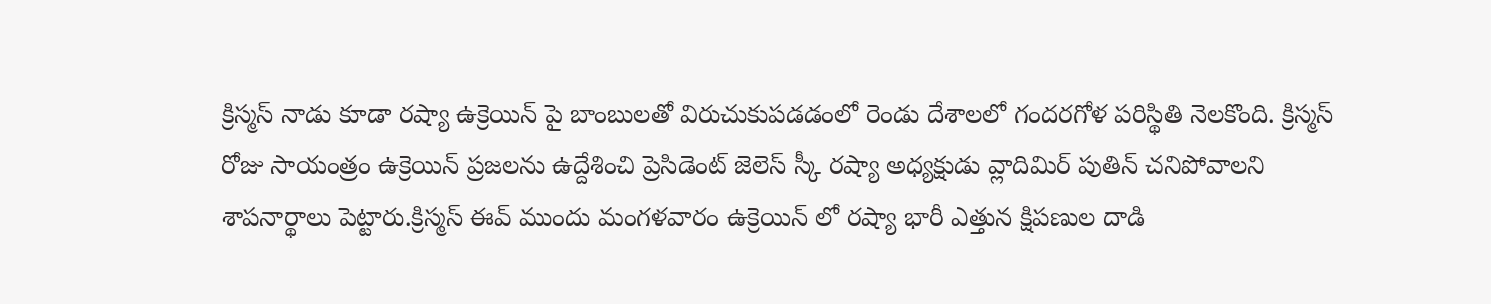క్రిస్మస్ నాడు కూడా రష్యా ఉక్రెయిన్ పై బాంబులతో విరుచుకుపడడంలో రెండు దేశాలలో గందరగోళ పరిస్థితి నెలకొంది. క్రిస్మస్ రోజు సాయంత్రం ఉక్రెయిన్ ప్రజలను ఉద్దేశించి ప్రెసిడెంట్ జెలెస్ స్కీ రష్యా అధ్యక్షుడు వ్లాదిమిర్ పుతిన్ చనిపోవాలని శాపనార్థాలు పెట్టారు.క్రిస్మస్ ఈవ్ ముందు మంగళవారం ఉక్రెయిన్ లో రష్యా భారీ ఎత్తున క్షిపణుల దాడి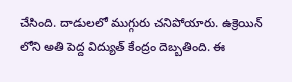చేసింది. దాడులలో ముగ్గురు చనిపోయారు. ఉక్రెయిన్ లోని అతి పెద్ద విద్యుత్ కేంద్రం దెబ్బతింది. ఈ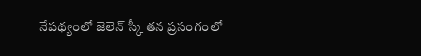నేపథ్యంలో జెలెన్ స్కీ తన ప్రసంగంలో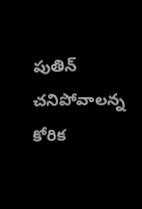పుతిన్ చనిపోవాలన్న కోరిక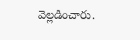వెల్లడించారు.